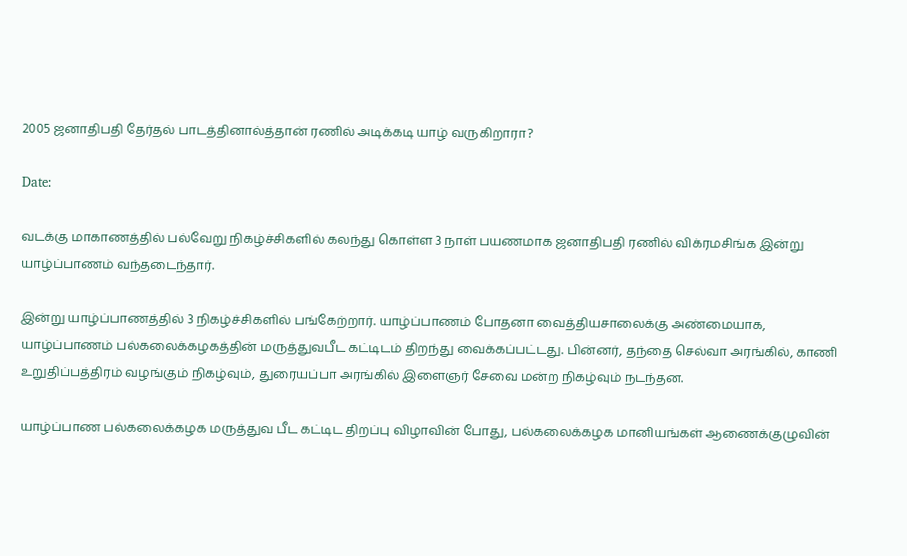2005 ஜனாதிபதி தேர்தல் பாடத்தினால்த்தான் ரணில் அடிக்கடி யாழ் வருகிறாரா?

Date:

வடக்கு மாகாணத்தில் பல்வேறு நிகழ்ச்சிகளில் கலந்து கொள்ள 3 நாள் பயணமாக ஜனாதிபதி ரணில் விக்ரமசிங்க இன்று யாழ்ப்பாணம் வந்தடைந்தார்.

இன்று யாழ்ப்பாணத்தில் 3 நிகழ்ச்சிகளில் பங்கேற்றார். யாழ்ப்பாணம் போதனா வைத்தியசாலைக்கு அண்மையாக, யாழ்ப்பாணம் பல்கலைக்கழகத்தின் மருத்துவபீட கட்டிடம் திறந்து வைக்கப்பட்டது. பின்னர், தந்தை செல்வா அரங்கில், காணி உறுதிப்பத்திரம் வழங்கும் நிகழ்வும், துரையப்பா அரங்கில் இளைஞர் சேவை மன்ற நிகழ்வும் நடந்தன.

யாழ்ப்பாண பல்கலைக்கழக மருத்துவ பீட கட்டிட திறப்பு விழாவின் போது, பல்கலைக்கழக மானியங்கள் ஆணைக்குழுவின்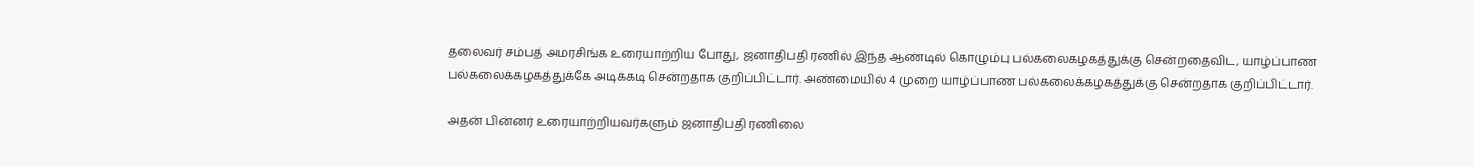தலைவர் சம்பத் அமரசிங்க உரையாற்றிய போது, ஜனாதிபதி ரணில் இந்த ஆண்டில் கொழும்பு பல்கலைகழகத்துக்கு சென்றதைவிட, யாழ்ப்பாண பல்கலைக்கழகத்துக்கே அடிக்கடி சென்றதாக குறிப்பிட்டார். அண்மையில் 4 முறை யாழ்ப்பாண பல்கலைக்கழகத்துக்கு சென்றதாக குறிப்பிட்டார்.

அதன் பின்னர் உரையாற்றியவர்களும் ஜனாதிபதி ரணிலை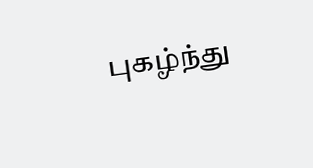புகழ்ந்து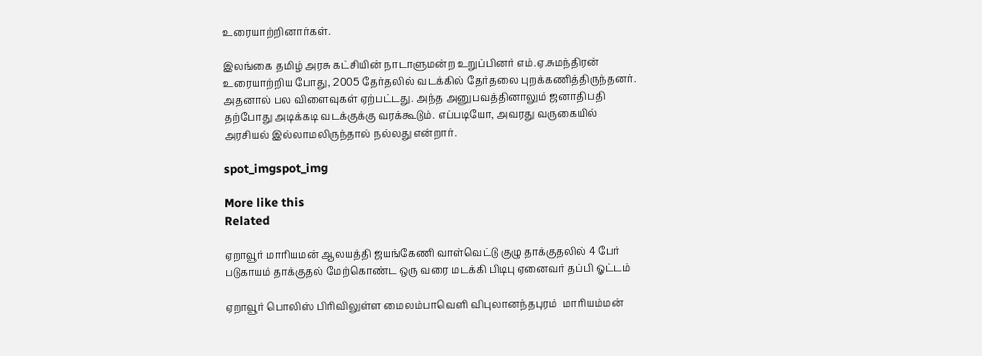உரையாற்றினார்கள்.

இலங்கை தமிழ் அரசு கட்சியின் நாடாளுமன்ற உறுப்பினர் எம்.ஏ.சுமந்திரன் உரையாற்றிய போது, 2005 தேர்தலில் வடக்கில் தேர்தலை புறக்கணித்திருந்தனர். அதனால் பல விளைவுகள் ஏற்பட்டது. அந்த அனுபவத்தினாலும் ஜனாதிபதி தற்போது அடிக்கடி வடக்குக்கு வரக்கூடும். எப்படியோ, அவரது வருகையில் அரசியல் இல்லாமலிருந்தால் நல்லது என்றார்.

spot_imgspot_img

More like this
Related

ஏறாவூர் மாரியமன் ஆலயத்தி ஜயங்கேணி வாள்வெட்டு குழு தாக்குதலில் 4 பேர் படுகாயம் தாக்குதல் மேற்கொண்ட ஒரு வரை மடக்கி பிடிபு ஏனைவர் தப்பி ஓட்டம்

ஏறாவூர் பொலிஸ் பிரிவிலுள்ள மைலம்பாவெளி விபுலானந்தபுரம்  மாரியம்மன்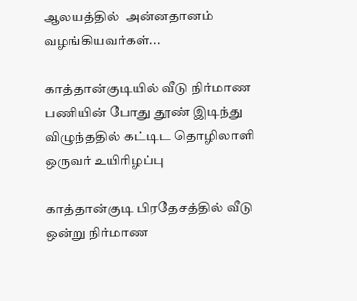ஆலயத்தில்  அன்னதானம் வழங்கியவர்கள்...

காத்தான்குடியில் வீடு நிர்மாண பணியின் போது தூண் இடிந்து விழுந்ததில் கட்டிட தொழிலாளி ஒருவர் உயிரிழப்பு

காத்தான்குடி பிரதேசத்தில் வீடு ஒன்று நிர்மாண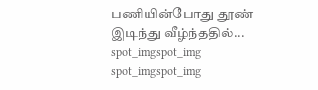பணியின்போது தூண் இடிந்து வீழ்ந்ததில்...
spot_imgspot_img
spot_imgspot_img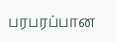பரபரப்பான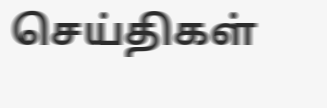செய்திகள்